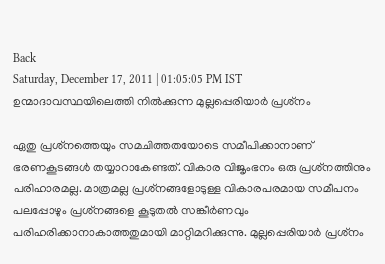Back
Saturday, December 17, 2011 | 01:05:05 PM IST
ഉന്മാദാവസ്ഥയിലെത്തി നില്‍ക്കുന്ന മുല്ലപ്പെരിയാര്‍ പ്രശ്‌നം

ഏതു പ്രശ്‌നത്തെയും സമചിത്തതയോടെ സമീപിക്കാനാണ്‌ ഭരണകൂടങ്ങള്‍ തയ്യാറാകേണ്ടത്‌. വികാര വിജൃംഭനം ഒരു പ്രശ്‌നത്തിനും പരിഹാരമല്ല. മാത്രമല്ല പ്രശ്‌നങ്ങളോടുള്ള വികാരപരമായ സമീപനം പലപ്പോഴും പ്രശ്‌നങ്ങളെ കൂടുതല്‍ സങ്കീര്‍ണവും പരിഹരിക്കാനാകാത്തതുമായി മാറ്റിമറിക്കുന്നു. മുല്ലപ്പെരിയാര്‍ പ്രശ്‌നം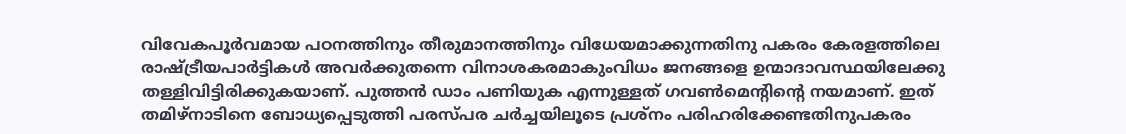വിവേകപൂര്‍വമായ പഠനത്തിനും തീരുമാനത്തിനും വിധേയമാക്കുന്നതിനു പകരം കേരളത്തിലെ രാഷ്‌ട്രീയപാര്‍ട്ടികള്‍ അവര്‍ക്കുതന്നെ വിനാശകരമാകുംവിധം ജനങ്ങളെ ഉന്മാദാവസ്ഥയിലേക്കു തള്ളിവിട്ടിരിക്കുകയാണ്‌. പുത്തന്‍ ഡാം പണിയുക എന്നുള്ളത്‌ ഗവണ്‍മെന്റിന്റെ നയമാണ്‌. ഇത്‌ തമിഴ്‌നാടിനെ ബോധ്യപ്പെടുത്തി പരസ്‌പര ചര്‍ച്ചയിലൂടെ പ്രശ്‌നം പരിഹരിക്കേണ്ടതിനുപകരം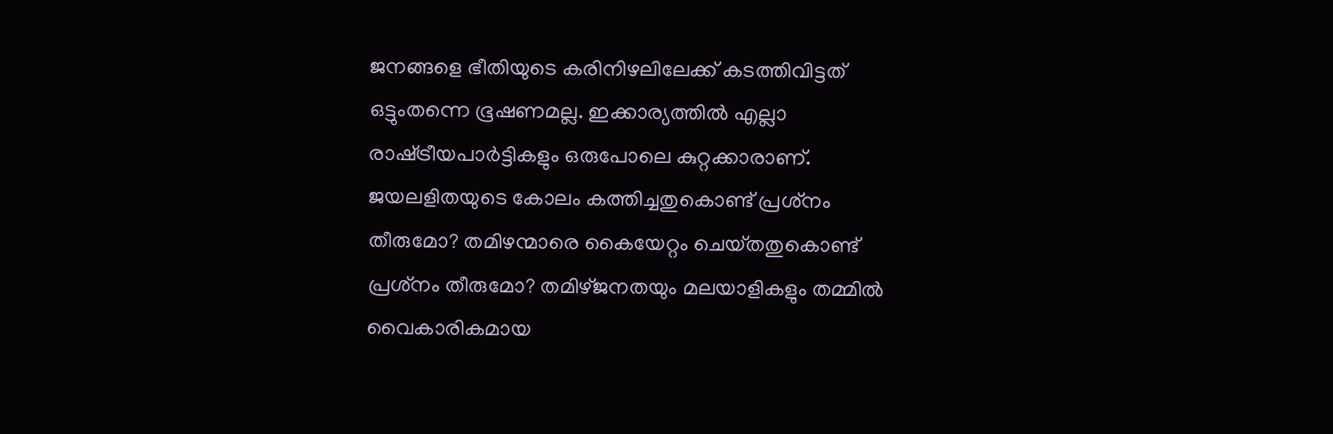ജനങ്ങളെ ഭീതിയുടെ കരിനിഴലിലേക്ക്‌ കടത്തിവിട്ടത്‌ ഒട്ടുംതന്നെ ഭൂഷണമല്ല. ഇക്കാര്യത്തില്‍ എല്ലാ രാഷ്‌ട്രീയപാര്‍ട്ടികളും ഒരുപോലെ കുറ്റക്കാരാണ്‌.
ജയലളിതയുടെ കോലം കത്തിച്ചതുകൊണ്ട്‌ പ്രശ്‌നം തീരുമോ? തമിഴന്മാരെ കൈയേറ്റം ചെയ്‌തതുകൊണ്ട്‌ പ്രശ്‌നം തീരുമോ? തമിഴ്‌ജനതയും മലയാളികളും തമ്മില്‍ വൈകാരികമായ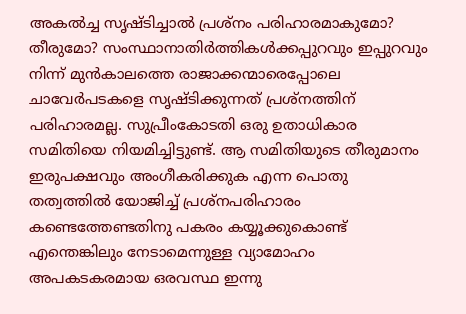അകല്‍ച്ച സൃഷ്‌ടിച്ചാല്‍ പ്രശ്‌നം പരിഹാരമാകുമോ? തീരുമോ? സംസ്ഥാനാതിര്‍ത്തികള്‍ക്കപ്പുറവും ഇപ്പുറവും നിന്ന്‌ മുന്‍കാലത്തെ രാജാക്കന്മാരെപ്പോലെ ചാവേര്‍പടകളെ സൃഷ്‌ടിക്കുന്നത്‌ പ്രശ്‌നത്തിന്‌ പരിഹാരമല്ല. സുപ്രീംകോടതി ഒരു ഉതാധികാര സമിതിയെ നിയമിച്ചിട്ടുണ്ട്‌. ആ സമിതിയുടെ തീരുമാനം ഇരുപക്ഷവും അംഗീകരിക്കുക എന്ന പൊതു തത്വത്തില്‍ യോജിച്ച്‌ പ്രശ്‌നപരിഹാരം കണ്ടെത്തേണ്ടതിനു പകരം കയ്യൂക്കുകൊണ്ട്‌ എന്തെങ്കിലും നേടാമെന്നുള്ള വ്യാമോഹം അപകടകരമായ ഒരവസ്ഥ ഇന്നു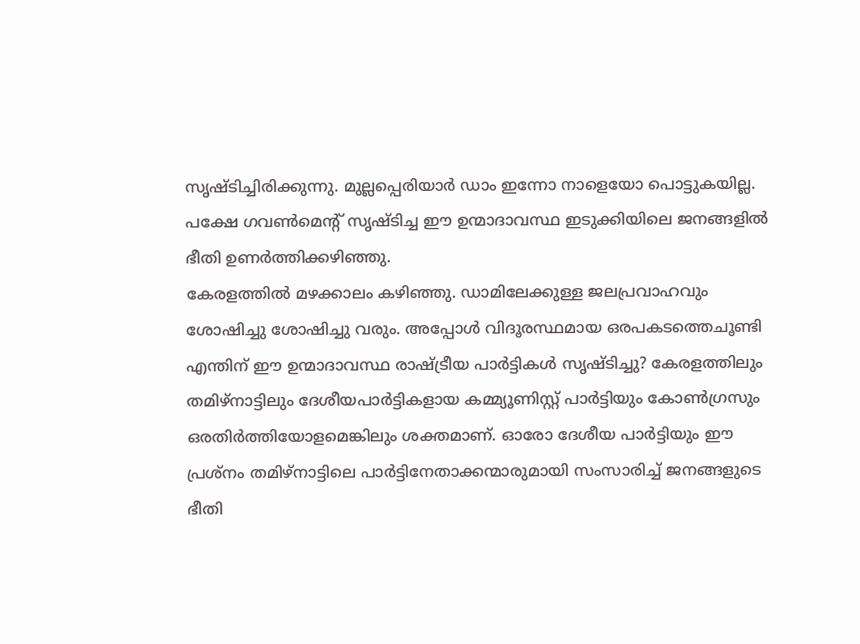സൃഷ്‌ടിച്ചിരിക്കുന്നു. മുല്ലപ്പെരിയാര്‍ ഡാം ഇന്നോ നാളെയോ പൊട്ടുകയില്ല. പക്ഷേ ഗവണ്‍മെന്റ്‌ സൃഷ്‌ടിച്ച ഈ ഉന്മാദാവസ്ഥ ഇടുക്കിയിലെ ജനങ്ങളില്‍ ഭീതി ഉണര്‍ത്തിക്കഴിഞ്ഞു.
കേരളത്തില്‍ മഴക്കാലം കഴിഞ്ഞു. ഡാമിലേക്കുള്ള ജലപ്രവാഹവും ശോഷിച്ചു ശോഷിച്ചു വരും. അപ്പോള്‍ വിദൂരസ്ഥമായ ഒരപകടത്തെചൂണ്ടി എന്തിന്‌ ഈ ഉന്മാദാവസ്ഥ രാഷ്‌ട്രീയ പാര്‍ട്ടികള്‍ സൃഷ്‌ടിച്ചു? കേരളത്തിലും തമിഴ്‌നാട്ടിലും ദേശീയപാര്‍ട്ടികളായ കമ്മ്യൂണിസ്റ്റ്‌ പാര്‍ട്ടിയും കോണ്‍ഗ്രസും ഒരതിര്‍ത്തിയോളമെങ്കിലും ശക്തമാണ്‌. ഓരോ ദേശീയ പാര്‍ട്ടിയും ഈ പ്രശ്‌നം തമിഴ്‌നാട്ടിലെ പാര്‍ട്ടിനേതാക്കന്മാരുമായി സംസാരിച്ച്‌ ജനങ്ങളുടെ ഭീതി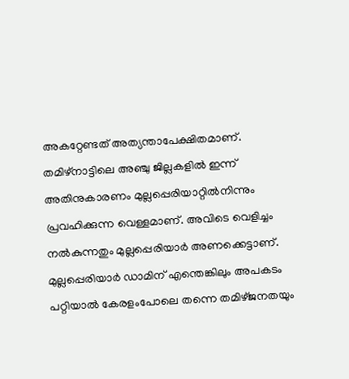അകറ്റേണ്ടത്‌ അത്യന്താപേക്ഷിതമാണ്‌. തമിഴ്‌നാട്ടിലെ അഞ്ചു ജില്ലകളില്‍ ഇന്ന്‌ അതിനുകാരണം മുല്ലപ്പെരിയാറ്റില്‍നിന്നും പ്രവഹിക്കുന്ന വെള്ളമാണ്‌. അവിടെ വെളിച്ചം നല്‍കുന്നതും മുല്ലപ്പെരിയാര്‍ അണക്കെട്ടാണ്‌. മുല്ലപ്പെരിയാര്‍ ഡാമിന്‌ എന്തെങ്കിലും അപകടം പറ്റിയാല്‍ കേരളംപോലെ തന്നെ തമിഴ്‌ജനതയും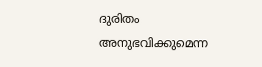ദുരിതം അനുഭവിക്കുമെന്ന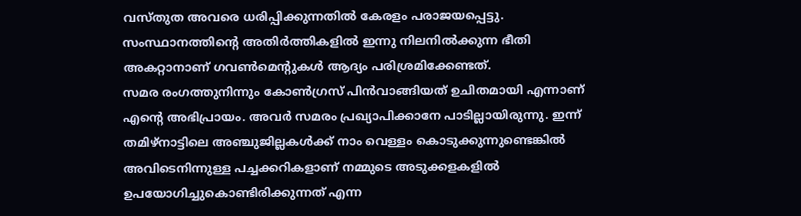വസ്‌തുത അവരെ ധരിപ്പിക്കുന്നതില്‍ കേരളം പരാജയപ്പെട്ടു. സംസ്ഥാനത്തിന്റെ അതിര്‍ത്തികളില്‍ ഇന്നു നിലനില്‍ക്കുന്ന ഭീതി അകറ്റാനാണ്‌ ഗവണ്‍മെന്റുകള്‍ ആദ്യം പരിശ്രമിക്കേണ്ടത്‌.
സമര രംഗത്തുനിന്നും കോണ്‍ഗ്രസ്‌ പിന്‍വാങ്ങിയത്‌ ഉചിതമായി എന്നാണ്‌ എന്റെ അഭിപ്രായം. അവര്‍ സമരം പ്രഖ്യാപിക്കാനേ പാടില്ലായിരുന്നു. ഇന്ന്‌ തമിഴ്‌നാട്ടിലെ അഞ്ചുജില്ലകള്‍ക്ക്‌ നാം വെള്ളം കൊടുക്കുന്നുണ്ടെങ്കില്‍ അവിടെനിന്നുള്ള പച്ചക്കറികളാണ്‌ നമ്മുടെ അടുക്കളകളില്‍ ഉപയോഗിച്ചുകൊണ്ടിരിക്കുന്നത്‌ എന്ന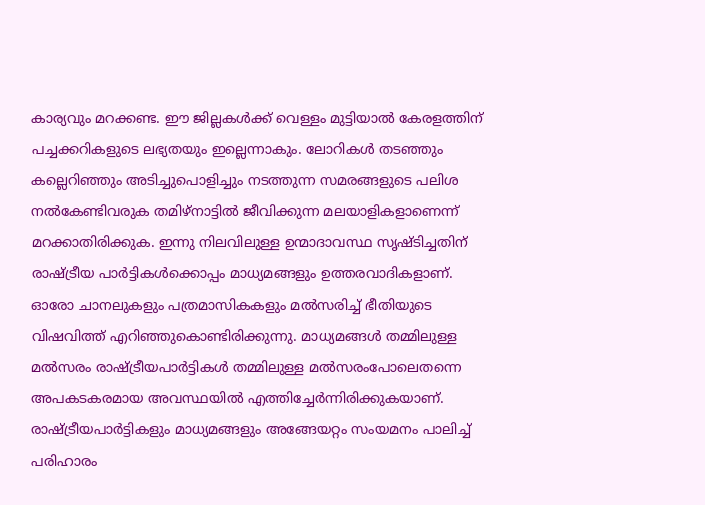കാര്യവും മറക്കണ്ട. ഈ ജില്ലകള്‍ക്ക്‌ വെള്ളം മുട്ടിയാല്‍ കേരളത്തിന്‌ പച്ചക്കറികളുടെ ലഭ്യതയും ഇല്ലെന്നാകും. ലോറികള്‍ തടഞ്ഞും കല്ലെറിഞ്ഞും അടിച്ചുപൊളിച്ചും നടത്തുന്ന സമരങ്ങളുടെ പലിശ നല്‍കേണ്ടിവരുക തമിഴ്‌നാട്ടില്‍ ജീവിക്കുന്ന മലയാളികളാണെന്ന്‌ മറക്കാതിരിക്കുക. ഇന്നു നിലവിലുള്ള ഉന്മാദാവസ്ഥ സൃഷ്‌ടിച്ചതിന്‌ രാഷ്‌ട്രീയ പാര്‍ട്ടികള്‍ക്കൊപ്പം മാധ്യമങ്ങളും ഉത്തരവാദികളാണ്‌. ഓരോ ചാനലുകളും പത്രമാസികകളും മല്‍സരിച്ച്‌ ഭീതിയുടെ വിഷവിത്ത്‌ എറിഞ്ഞുകൊണ്ടിരിക്കുന്നു. മാധ്യമങ്ങള്‍ തമ്മിലുള്ള മല്‍സരം രാഷ്‌ട്രീയപാര്‍ട്ടികള്‍ തമ്മിലുള്ള മല്‍സരംപോലെതന്നെ അപകടകരമായ അവസ്ഥയില്‍ എത്തിച്ചേര്‍ന്നിരിക്കുകയാണ്‌. രാഷ്‌ട്രീയപാര്‍ട്ടികളും മാധ്യമങ്ങളും അങ്ങേയറ്റം സംയമനം പാലിച്ച്‌ പരിഹാരം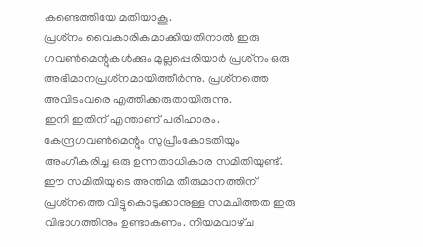കണ്ടെത്തിയേ മതിയാകൂ.
പ്രശ്‌നം വൈകാരികമാക്കിയതിനാല്‍ ഇരു ഗവണ്‍മെന്റുകള്‍ക്കും മുല്ലപ്പെരിയാര്‍ പ്രശ്‌നം ഒരു അഭിമാനപ്രശ്‌നമായിത്തീര്‍ന്നു. പ്രശ്‌നത്തെ അവിടംവരെ എത്തിക്കരുതായിരുന്നു.
ഇനി ഇതിന്‌ എന്താണ്‌ പരിഹാരം. കേന്ദ്രഗവണ്‍മെന്റും സുപ്രീംകോടതിയും അംഗീകരിച്ച ഒരു ഉന്നതാധികാര സമിതിയുണ്ട്‌. ഈ സമിതിയുടെ അന്തിമ തീരുമാനത്തിന്‌ പ്രശ്‌നത്തെ വിട്ടുകൊടുക്കാനുള്ള സമചിത്തത ഇരു വിഭാഗത്തിനും ഉണ്ടാകണം. നിയമവാഴ്‌ച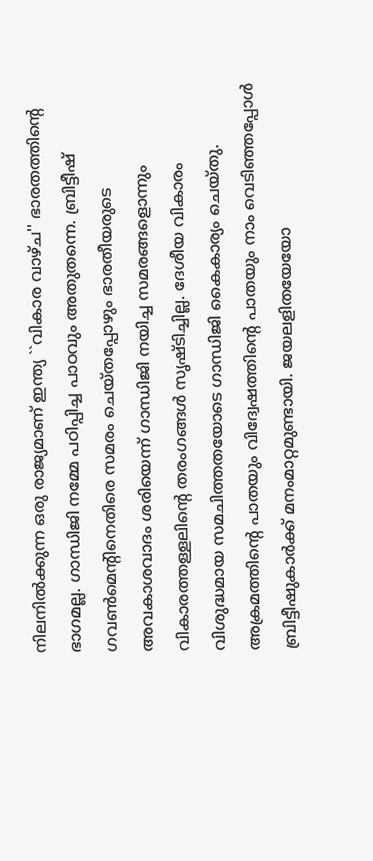നിലനില്‍ക്കുന്ന ഒരു രാജ്യമാണ്‌ ഇന്ത്യ ``വികാര വാഴ്‌ച'' ഭാരതത്തിന്റെ ഭാഗമല്ല. ഗാന്ധിജി നമ്മേ പഠിപ്പിച്ച പാഠവും അതുതന്നെ. ബ്രിട്ടീഷ്‌ ഗവണ്‍മെന്റിനെതിരെ സമരം ചെയ്‌തപ്പോഴും ഭാരതീയരുടെ അവകാശവാദം ശരിയെന്ന്‌ ഗാന്ധിജി നയിച്ച സമരങ്ങളൊന്നും വികാരത്തള്ളലിന്റെ തരംഗങ്ങള്‍ സൃഷ്‌ടിച്ചില്ല. ദേശീയ വികാരം വിശുദ്ധമായ സമചിത്തതയോടെ ഗാന്ധിജി കൈകാര്യം ചെയ്‌തു. അക്രമത്തിന്റെ പാതയും വിദ്വേഷത്തിന്റെ പാതയും നാം വെടിഞ്ഞപ്പോള്‍ ബ്രിട്ടീഷുകാര്‍ക്ക്‌ മനംമാറ്റമുണ്ടായി. ജയലളിതയേയോ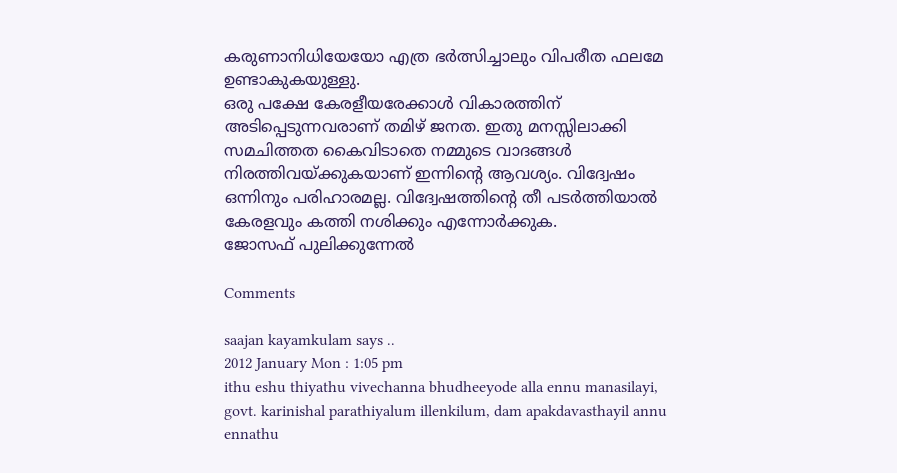കരുണാനിധിയേയോ എത്ര ഭര്‍ത്സിച്ചാലും വിപരീത ഫലമേ ഉണ്ടാകുകയുള്ളു.
ഒരു പക്ഷേ കേരളീയരേക്കാള്‍ വികാരത്തിന്‌ അടിപ്പെടുന്നവരാണ്‌ തമിഴ്‌ ജനത. ഇതു മനസ്സിലാക്കി സമചിത്തത കൈവിടാതെ നമ്മുടെ വാദങ്ങള്‍ നിരത്തിവയ്‌ക്കുകയാണ്‌ ഇന്നിന്റെ ആവശ്യം. വിദ്വേഷം ഒന്നിനും പരിഹാരമല്ല. വിദ്വേഷത്തിന്റെ തീ പടര്‍ത്തിയാല്‍ കേരളവും കത്തി നശിക്കും എന്നോര്‍ക്കുക.
ജോസഫ്‌ പുലിക്കുന്നേല്‍

Comments

saajan kayamkulam says ..
2012 January Mon : 1:05 pm
ithu eshu thiyathu vivechanna bhudheeyode alla ennu manasilayi, govt. karinishal parathiyalum illenkilum, dam apakdavasthayil annu ennathu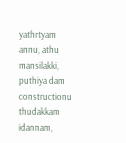yathrtyam annu, athu mansilakki, puthiya dam constructionu thudakkam idannam,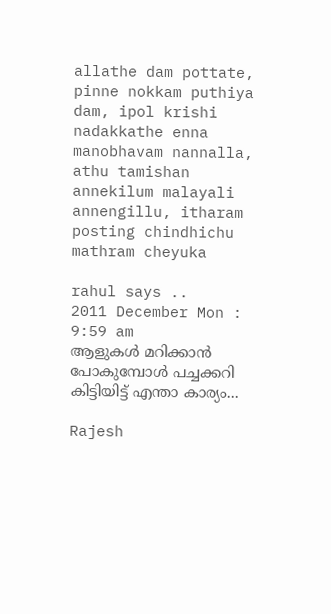allathe dam pottate, pinne nokkam puthiya dam, ipol krishi nadakkathe enna manobhavam nannalla, athu tamishan annekilum malayali annengillu, itharam posting chindhichu mathram cheyuka

rahul says ..
2011 December Mon : 9:59 am
ആളുകള്‍ മറിക്കാന്‍ പോകുമ്പോള്‍ പച്ചക്കറി കിട്ടിയിട്ട് എന്താ കാര്യം...

Rajesh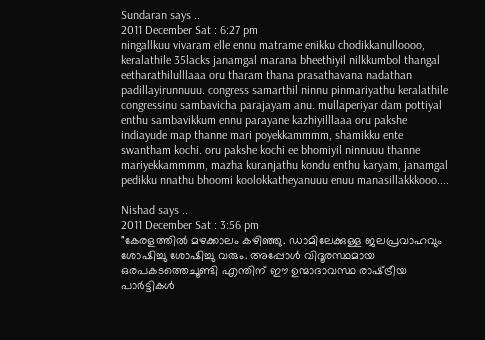Sundaran says ..
2011 December Sat : 6:27 pm
ningallkuu vivaram elle ennu matrame enikku chodikkanulloooo, keralathile 35lacks janamgal marana bheethiyil nilkkumbol thangal eetharathilulllaaa oru tharam thana prasathavana nadathan padillayirunnuuu. congress samarthil ninnu pinmariyathu keralathile congressinu sambavicha parajayam anu. mullaperiyar dam pottiyal enthu sambavikkum ennu parayane kazhiyilllaaa oru pakshe indiayude map thanne mari poyekkammmm, shamikku ente swantham kochi. oru pakshe kochi ee bhomiyil ninnuuu thanne mariyekkammmm, mazha kuranjathu kondu enthu karyam, janamgal pedikku nnathu bhoomi koolokkatheyanuuu enuu manasillakkkooo....

Nishad says ..
2011 December Sat : 3:56 pm
"കേരളത്തില്‍ മഴക്കാലം കഴിഞ്ഞു. ഡാമിലേക്കുള്ള ജലപ്രവാഹവും ശോഷിച്ചു ശോഷിച്ചു വരും. അപ്പോള്‍ വിദൂരസ്ഥമായ ഒരപകടത്തെചൂണ്ടി എന്തിന്‌ ഈ ഉന്മാദാവസ്ഥ രാഷ്‌ട്രീയ പാര്‍ട്ടികള്‍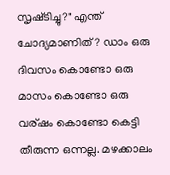സൃഷ്‌ടിച്ചു?" എന്ത് ചോദ്യമാണിത് ? ഡാം ഒരു ദിവസം കൊണ്ടോ ഒരു മാസം കൊണ്ടോ ഒരു വര്ഷം കൊണ്ടോ കെട്ടി തീരുന്ന ഒന്നല്ല. മഴക്കാലം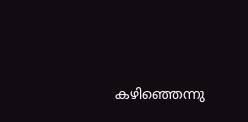കഴിഞ്ഞെന്നു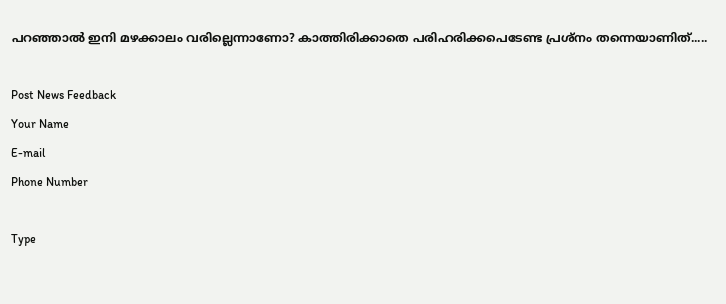പറഞ്ഞാല്‍ ഇനി മഴക്കാലം വരില്ലെന്നാണോ? കാത്തിരിക്കാതെ പരിഹരിക്കപെടേണ്ട പ്രശ്നം തന്നെയാണിത്.....

Post News Feedback
Your Name
E-mail
Phone Number

Type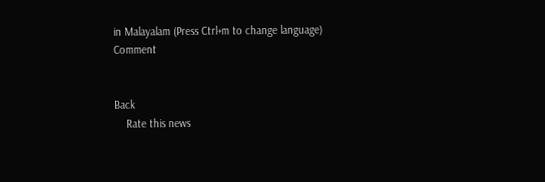in Malayalam (Press Ctrl+m to change language)
Comment


Back
    Rate this news